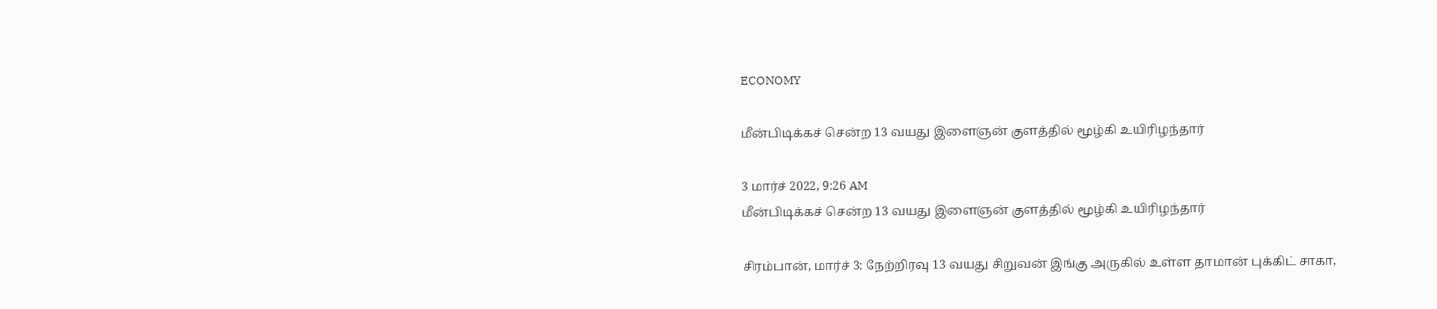ECONOMY

மீன்பிடிக்கச் சென்ற 13 வயது இளைஞன் குளத்தில் மூழ்கி உயிரிழந்தார்

3 மார்ச் 2022, 9:26 AM
மீன்பிடிக்கச் சென்ற 13 வயது இளைஞன் குளத்தில் மூழ்கி உயிரிழந்தார்

சிரம்பான், மார்ச் 3: நேற்றிரவு 13 வயது சிறுவன் இங்கு அருகில் உள்ள தாமான் புக்கிட் சாகா,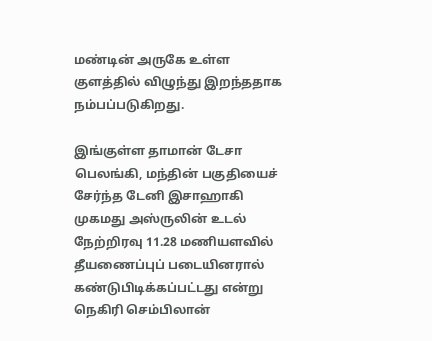மண்டின் அருகே உள்ள குளத்தில் விழுந்து இறந்ததாக நம்பப்படுகிறது.

இங்குள்ள தாமான் டேசா பெலங்கி, மந்தின் பகுதியைச் சேர்ந்த டேனி இசாஹாகி முகமது அஸ்ருலின் உடல் நேற்றிரவு 11.28 மணியளவில் தீயணைப்புப் படையினரால் கண்டுபிடிக்கப்பட்டது என்று நெகிரி செம்பிலான்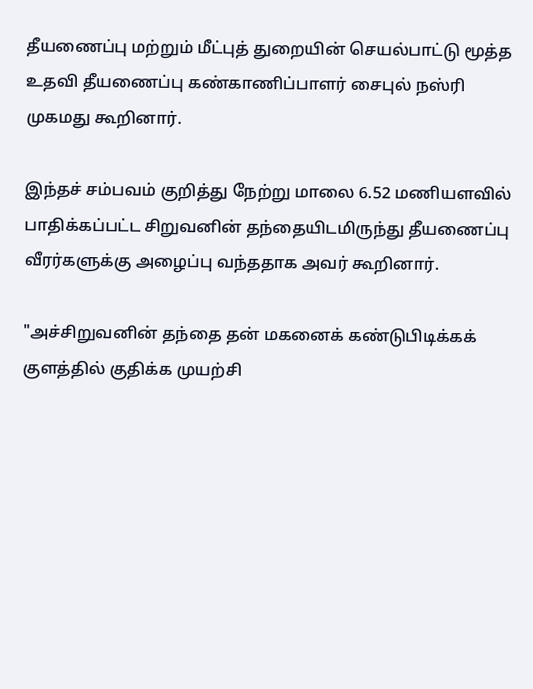தீயணைப்பு மற்றும் மீட்புத் துறையின் செயல்பாட்டு மூத்த உதவி தீயணைப்பு கண்காணிப்பாளர் சைபுல் நஸ்ரி முகமது கூறினார்.

இந்தச் சம்பவம் குறித்து நேற்று மாலை 6.52 மணியளவில் பாதிக்கப்பட்ட சிறுவனின் தந்தையிடமிருந்து தீயணைப்பு வீரர்களுக்கு அழைப்பு வந்ததாக அவர் கூறினார்.

"அச்சிறுவனின் தந்தை தன் மகனைக் கண்டுபிடிக்கக் குளத்தில் குதிக்க முயற்சி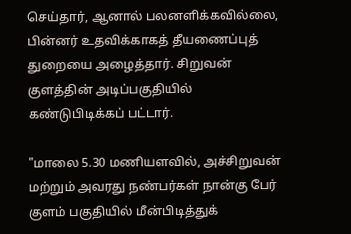செய்தார், ஆனால் பலனளிக்கவில்லை, பின்னர் உதவிக்காகத் தீயணைப்புத் துறையை அழைத்தார். சிறுவன் குளத்தின் அடிப்பகுதியில் கண்டுபிடிக்கப் பட்டார்.

"மாலை 5.30 மணியளவில், அச்சிறுவன் மற்றும் அவரது நண்பர்கள் நான்கு பேர் குளம் பகுதியில் மீன்பிடித்துக்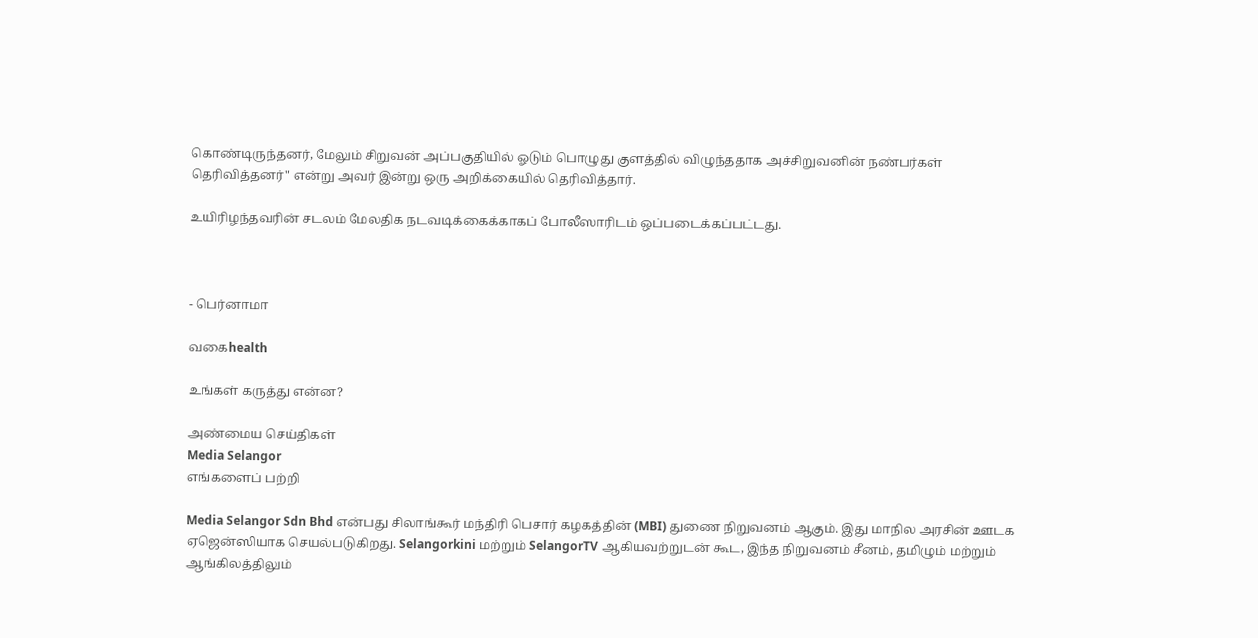கொண்டிருந்தனர், மேலும் சிறுவன் அப்பகுதியில் ஓடும் பொழுது குளத்தில் விழுந்ததாக அச்சிறுவனின் நண்பர்கள் தெரிவித்தனர்" என்று அவர் இன்று ஒரு அறிக்கையில் தெரிவித்தார்.

உயிரிழந்தவரின் சடலம் மேலதிக நடவடிக்கைக்காகப் போலீஸாரிடம் ஒப்படைக்கப்பட்டது.



- பெர்னாமா

வகைhealth

உங்கள் கருத்து என்ன?

அண்மைய செய்திகள்
Media Selangor
எங்களைப் பற்றி

Media Selangor Sdn Bhd என்பது சிலாங்கூர் மந்திரி பெசார் கழகத்தின் (MBI) துணை நிறுவனம் ஆகும். இது மாநில அரசின் ஊடக ஏஜென்ஸியாக செயல்படுகிறது. Selangorkini மற்றும் SelangorTV ஆகியவற்றுடன் கூட, இந்த நிறுவனம் சீனம், தமிழும் மற்றும் ஆங்கிலத்திலும்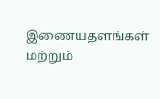இணையதளங்கள் மற்றும்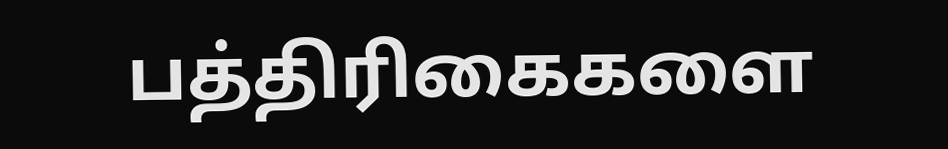பத்திரிகைகளை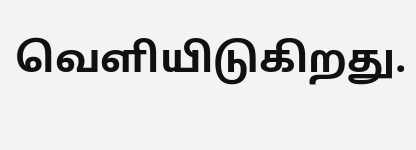வெளியிடுகிறது.